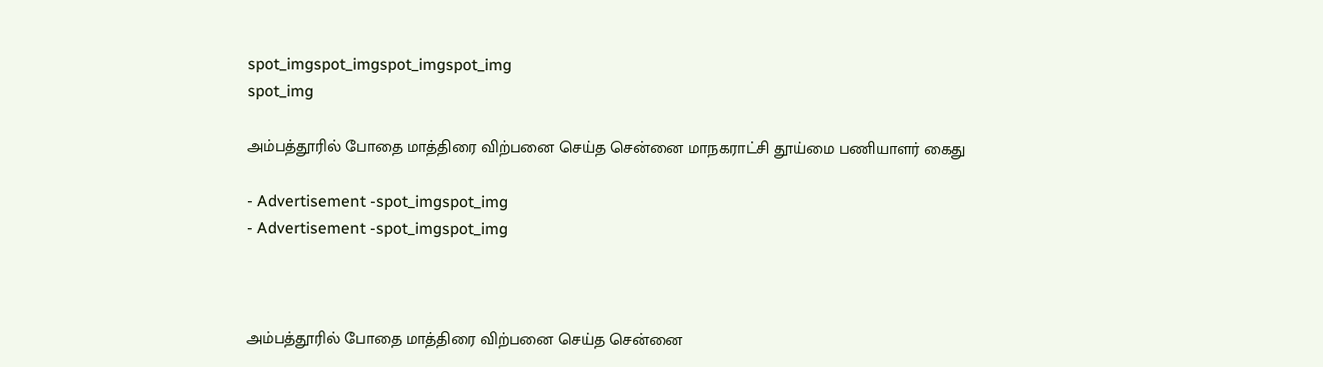spot_imgspot_imgspot_imgspot_img
spot_img

அம்பத்தூரில் போதை மாத்திரை விற்பனை செய்த சென்னை மாநகராட்சி தூய்மை பணியாளர் கைது

- Advertisement -spot_imgspot_img
- Advertisement -spot_imgspot_img



அம்பத்தூரில் போதை மாத்திரை விற்பனை செய்த சென்னை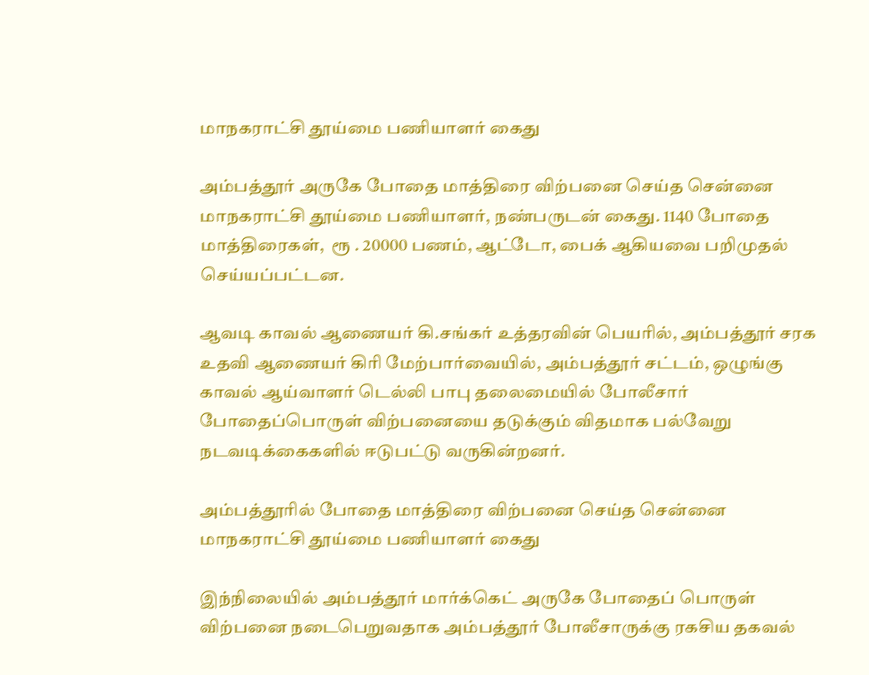மாநகராட்சி தூய்மை பணியாளர் கைது

அம்பத்தூர் அருகே போதை மாத்திரை விற்பனை செய்த சென்னை மாநகராட்சி தூய்மை பணியாளர், நண்பருடன் கைது. 1140 போதை மாத்திரைகள்,  ரூ . 20000 பணம், ஆட்டோ, பைக் ஆகியவை பறிமுதல் செய்யப்பட்டன.

ஆவடி காவல் ஆணையர் கி.சங்கர் உத்தரவின் பெயரில், அம்பத்தூர் சரக உதவி ஆணையர் கிரி மேற்பார்வையில், அம்பத்தூர் சட்டம், ஒழுங்கு காவல் ஆய்வாளர் டெல்லி பாபு தலைமையில் போலீசார் போதைப்பொருள் விற்பனையை தடுக்கும் விதமாக பல்வேறு நடவடிக்கைகளில் ஈடுபட்டு வருகின்றனர்.

அம்பத்தூரில் போதை மாத்திரை விற்பனை செய்த சென்னை மாநகராட்சி தூய்மை பணியாளர் கைது

இந்நிலையில் அம்பத்தூர் மார்க்கெட் அருகே போதைப் பொருள் விற்பனை நடைபெறுவதாக அம்பத்தூர் போலீசாருக்கு ரகசிய தகவல்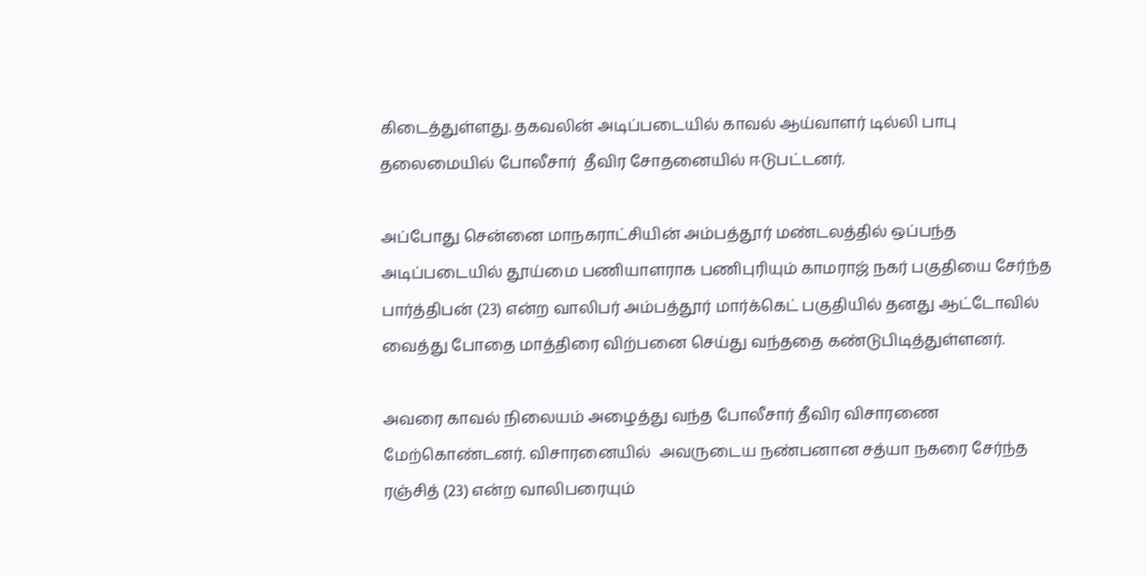கிடைத்துள்ளது. தகவலின் அடிப்படையில் காவல் ஆய்வாளர் டில்லி பாபு தலைமையில் போலீசார்  தீவிர சோதனையில் ஈடுபட்டனர்.

அப்போது சென்னை மாநகராட்சியின் அம்பத்தூர் மண்டலத்தில் ஒப்பந்த அடிப்படையில் தூய்மை பணியாளராக பணிபுரியும் காமராஜ் நகர் பகுதியை சேர்ந்த பார்த்திபன் (23) என்ற வாலிபர் அம்பத்தூர் மார்க்கெட் பகுதியில் தனது ஆட்டோவில் வைத்து போதை மாத்திரை விற்பனை செய்து வந்ததை கண்டுபிடித்துள்ளனர்.

அவரை காவல் நிலையம் அழைத்து வந்த போலீசார் தீவிர விசாரணை மேற்கொண்டனர். விசாரனையில்  அவருடைய நண்பனான சத்யா நகரை சேர்ந்த ரஞ்சித் (23) என்ற வாலிபரையும்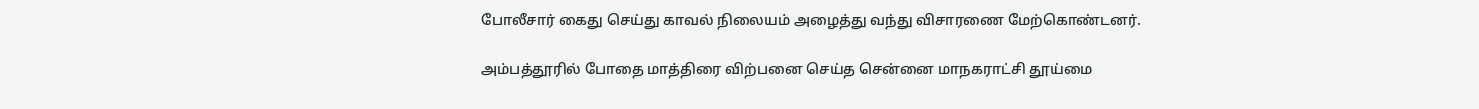போலீசார் கைது செய்து காவல் நிலையம் அழைத்து வந்து விசாரணை மேற்கொண்டனர்.

அம்பத்தூரில் போதை மாத்திரை விற்பனை செய்த சென்னை மாநகராட்சி தூய்மை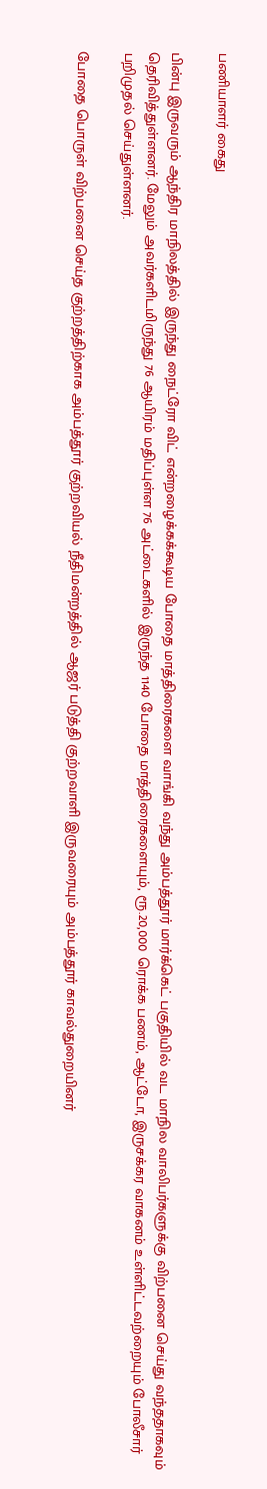பணியாளர் கைது

பின்பு இருவரும் ஆந்திர மாநிலத்தில் இருந்து நைட்ரோ விட் என்றழைக்கக்கூடிய போதை மாத்திரைகளை வாங்கி வந்து அம்பத்தூர் மார்க்கெட் பகுதியில் வட மாநில வாலிபர்களுக்கு விற்பனை செய்து வந்ததாகவும் தெரிவித்துள்ளனர். மேலும் அவர்களிடமிருந்து 76 ஆயிரம் மதிப்புள்ள 76 அட்டைகளில் இருந்த 1140 போதை மாத்திரைகளையும், ரூ.20,000 ரொக்க பணம், ஆட்டோ, இருசக்கர வாகனம் உள்ளிட்டவற்றையும் போலீசார் பறிமுதல் செய்துள்ளனர்.

போதை பொருள் விற்பனை செய்த குற்றத்திற்காக அம்பத்தூர் குற்றவியல் நீதிமன்றத்தில் ஆஜர் படுத்தி குற்றவாளி இருவரையும் அம்பத்தூர் காவல்துறையினர்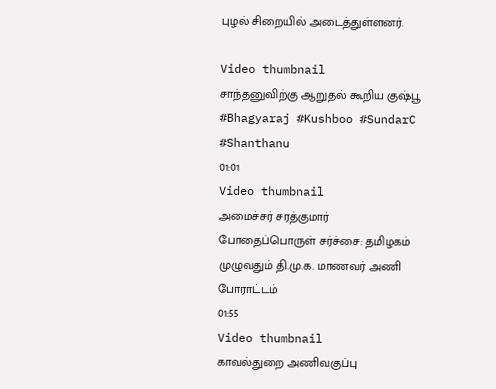புழல் சிறையில் அடைத்துள்ளனர்.

Video thumbnail
சாந்தனுவிற்கு ஆறுதல் கூறிய குஷ்பூ #Bhagyaraj #Kushboo #SundarC #Shanthanu
01:01
Video thumbnail
அமைச்சர் சரத்குமார் போதைப்பொருள் சர்ச்சை: தமிழகம் முழுவதும் தி.மு.க. மாணவர் அணி போராட்டம்
01:55
Video thumbnail
காவல்துறை அணிவகுப்பு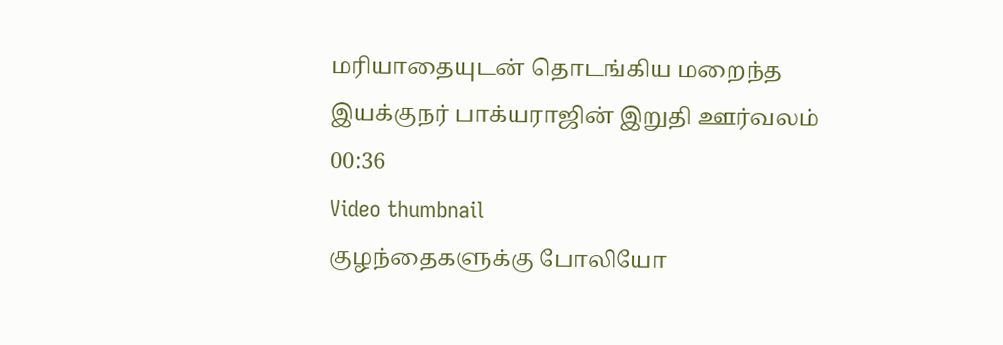மரியாதையுடன் தொடங்கிய மறைந்த இயக்குநர் பாக்யராஜின் இறுதி ஊர்வலம்
00:36
Video thumbnail
குழந்தைகளுக்கு போலியோ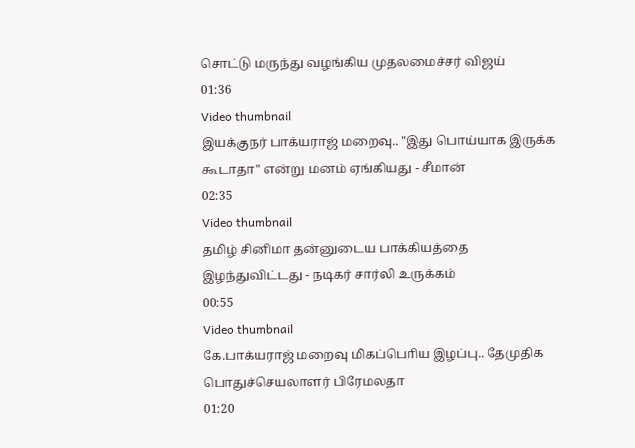சொட்டு மருந்து வழங்கிய முதலமைச்சர் விஜய்
01:36
Video thumbnail
இயக்குநர் பாக்யராஜ் மறைவு.. "இது பொய்யாக இருக்க கூடாதா" என்று மனம் ஏங்கியது - சீமான்
02:35
Video thumbnail
தமிழ் சினிமா தன்னுடைய பாக்கியத்தை இழந்துவிட்டது - நடிகர் சார்லி உருக்கம்
00:55
Video thumbnail
கே.பாக்யராஜ் மறைவு மிகப்பொிய இழப்பு.. தேமுதிக பொதுச்செயலாளர் பிரேமலதா
01:20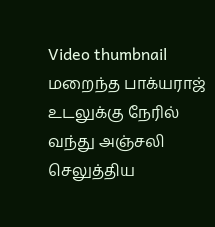Video thumbnail
மறைந்த பாக்யராஜ் உடலுக்கு நேரில் வந்து அஞ்சலி செலுத்திய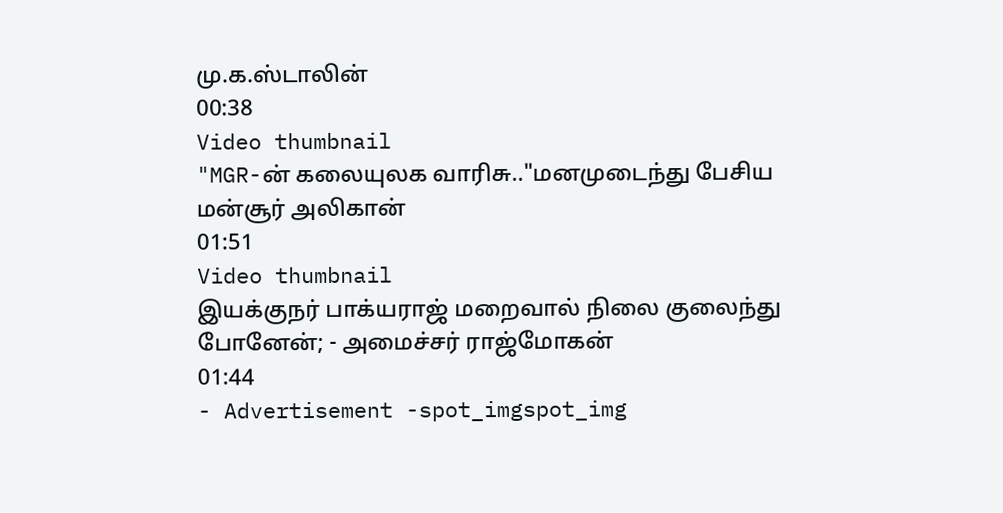மு.க.ஸ்டாலின்
00:38
Video thumbnail
"MGR-ன் கலையுலக வாரிசு.."மனமுடைந்து பேசிய மன்சூர் அலிகான்
01:51
Video thumbnail
இயக்குநர் பாக்யராஜ் மறைவால் நிலை குலைந்து போனேன்; - அமைச்சர் ராஜ்மோகன்
01:44
- Advertisement -spot_imgspot_img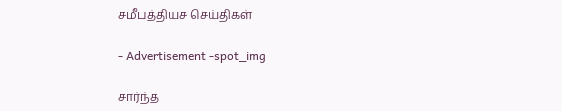சமீபத்தியச செய்திகள்

- Advertisement -spot_img

சார்ந்த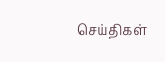செய்திகள்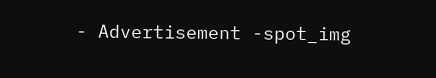- Advertisement -spot_img